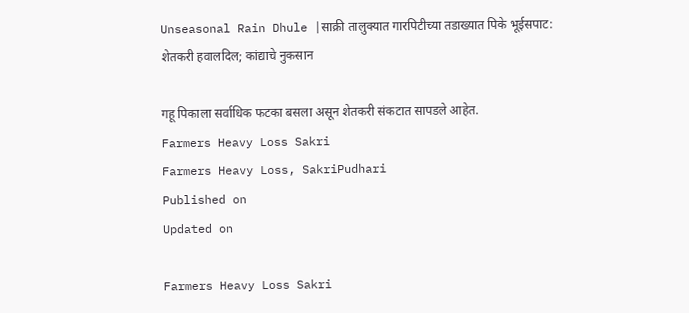Unseasonal Rain Dhule |साक्री तालुक्यात गारपिटीच्या तडाख्यात पिके भूईसपाट: शेतकरी हवालदिल; कांद्याचे नुकसान

गहू पिकाला सर्वाधिक फटका बसला असून शेतकरी संकटात सापडले आहेत.
Farmers Heavy Loss Sakri
Farmers Heavy Loss, SakriPudhari
Published on
Updated on

Farmers Heavy Loss Sakri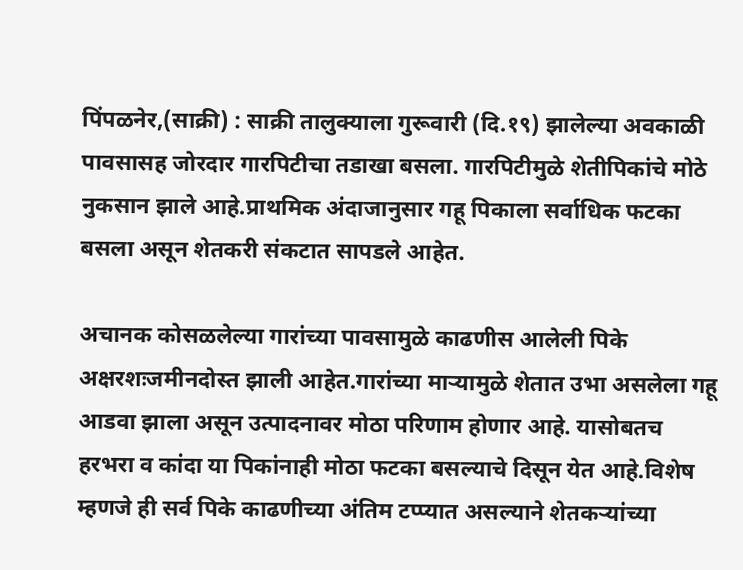पिंपळनेर,(साक्री) : साक्री तालुक्याला गुरूवारी (दि.१९) झालेल्या अवकाळी पावसासह जोरदार गारपिटीचा तडाखा बसला. गारपिटीमुळे शेतीपिकांचे मोठे नुकसान झाले आहे.प्राथमिक अंदाजानुसार गहू पिकाला सर्वाधिक फटका बसला असून शेतकरी संकटात सापडले आहेत.

अचानक कोसळलेल्या गारांच्या पावसामुळे काढणीस आलेली पिके अक्षरशःजमीनदोस्त झाली आहेत.गारांच्या माऱ्यामुळे शेतात उभा असलेला गहू आडवा झाला असून उत्पादनावर मोठा परिणाम होणार आहे. यासोबतच हरभरा व कांदा या पिकांनाही मोठा फटका बसल्याचे दिसून येत आहे.विशेष म्हणजे ही सर्व पिके काढणीच्या अंतिम टप्प्यात असल्याने शेतकऱ्यांच्या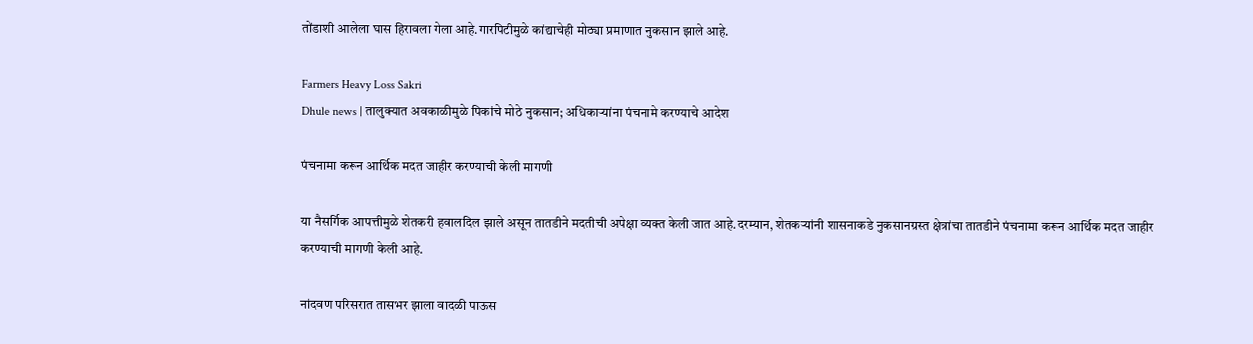तोंडाशी आलेला घास हिरावला गेला आहे.गारपिटीमुळे कांद्याचेही मोठ्या प्रमाणात नुकसान झाले आहे.

Farmers Heavy Loss Sakri
Dhule news | तालुक्यात अवकाळीमुळे पिकांचे मोठे नुकसान; अधिकाऱ्यांना पंचनामे करण्याचे आदेश

पंचनामा करून आर्थिक मदत जाहीर करण्याची केली मागणी

या नैसर्गिक आपत्तीमुळे शेतकरी हवालदिल झाले असून तातडीने मदतीची अपेक्षा व्यक्त केली जात आहे.दरम्यान, शेतकऱ्यांनी शासनाकडे नुकसानग्रस्त क्षेत्रांचा तातडीने पंचनामा करून आर्थिक मदत जाहीर करण्याची मागणी केली आहे.

नांदवण परिसरात तासभर झाला वादळी पाऊस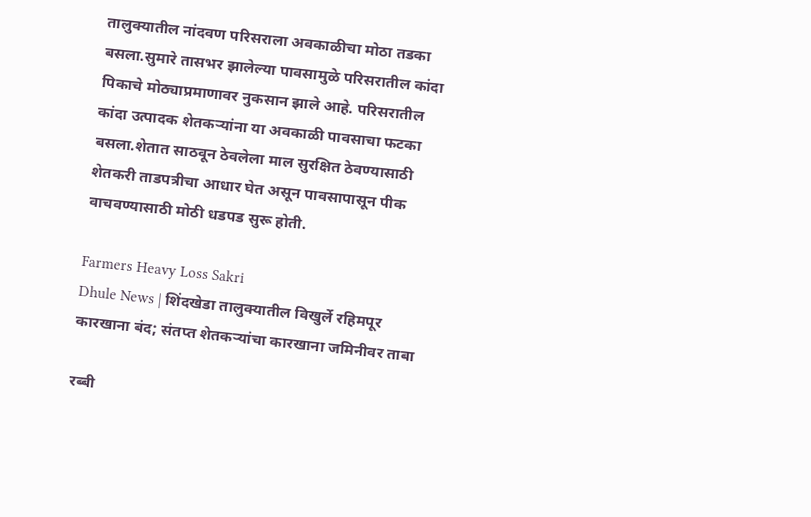तालुक्यातील नांदवण परिसराला अवकाळीचा मोठा तडका बसला.सुमारे तासभर झालेल्या पावसामुळे परिसरातील कांदा पिकाचे मोठ्याप्रमाणावर नुकसान झाले आहे. परिसरातील कांदा उत्पादक शेतकऱ्यांना या अवकाळी पावसाचा फटका बसला.शेतात साठवून ठेवलेला माल सुरक्षित ठेवण्यासाठी शेतकरी ताडपत्रीचा आधार घेत असून पावसापासून पीक वाचवण्यासाठी मोठी धडपड सुरू होती.

Farmers Heavy Loss Sakri
Dhule News | शिंदखेडा तालुक्यातील विखुर्ले रहिमपूर कारखाना बंद; संतप्त शेतकऱ्यांचा कारखाना जमिनीवर ताबा

रब्बी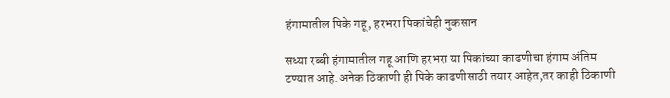हंगामातील पिके गहू, हरभरा पिकांचेही नुकसान

सध्या रब्बी हंगामातील गहू आणि हरभरा या पिकांच्या काढणीचा हंगाम अंतिम टण्यात आहे.अनेक ठिकाणी ही पिके काढणीसाठी तयार आहेत,तर काही ठिकाणी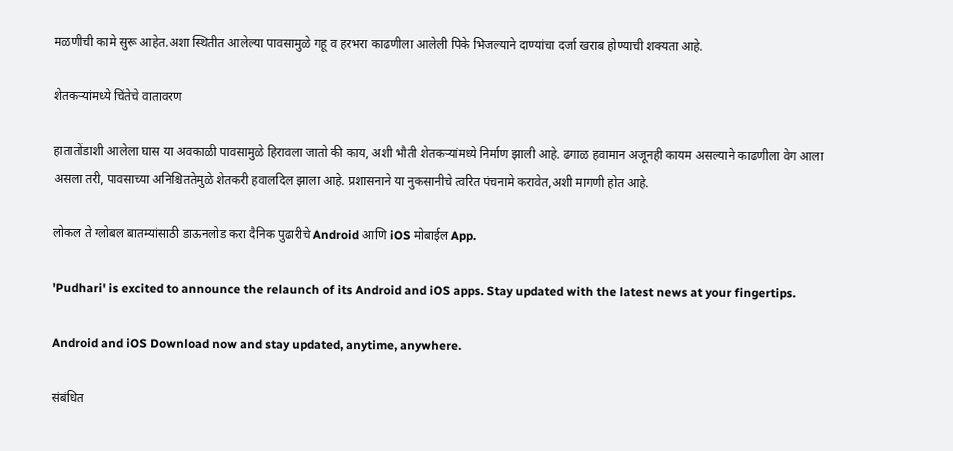मळणीची कामे सुरू आहेत.अशा स्थितीत आलेल्या पावसामुळे गहू व हरभरा काढणीला आलेली पिके भिजल्याने दाण्यांचा दर्जा खराब होण्याची शक्यता आहे.

शेतकऱ्यांमध्ये चिंतेचे वातावरण

हातातोंडाशी आलेला घास या अवकाळी पावसामुळे हिरावला जातो की काय, अशी भौती शेतकऱ्यांमध्ये निर्माण झाली आहे. ढगाळ हवामान अजूनही कायम असल्याने काढणीला वेग आला असला तरी, पावसाच्या अनिश्चिततेमुळे शेतकरी हवालदिल झाला आहे. प्रशासनाने या नुकसानीचे त्वरित पंचनामे करावेत,अशी मागणी होत आहे.

लोकल ते ग्लोबल बातम्यांसाठी डाऊनलोड करा दैनिक पुढारीचे Android आणि iOS मोबाईल App.

'Pudhari' is excited to announce the relaunch of its Android and iOS apps. Stay updated with the latest news at your fingertips.

Android and iOS Download now and stay updated, anytime, anywhere.

संबंधित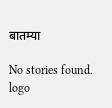बातम्या

No stories found.
logo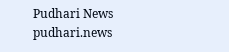Pudhari News
pudhari.news